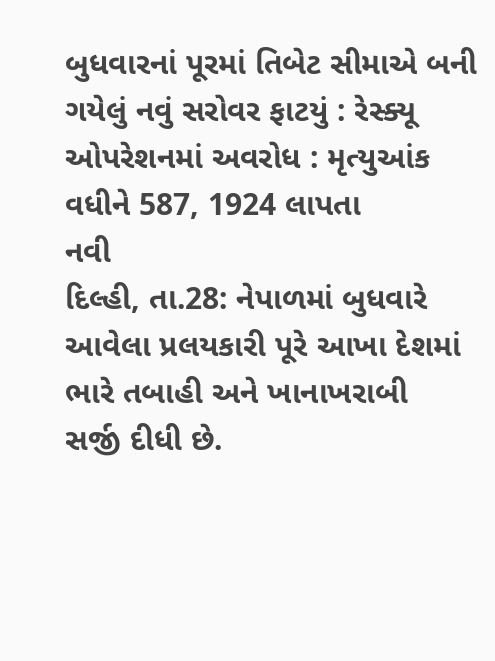બુધવારનાં પૂરમાં તિબેટ સીમાએ બની ગયેલું નવું સરોવર ફાટયું : રેસ્ક્યૂ ઓપરેશનમાં અવરોધ : મૃત્યુઆંક વધીને 587, 1924 લાપતા
નવી
દિલ્હી, તા.28: નેપાળમાં બુધવારે આવેલા પ્રલયકારી પૂરે આખા દેશમાં ભારે તબાહી અને ખાનાખરાબી
સર્જી દીધી છે.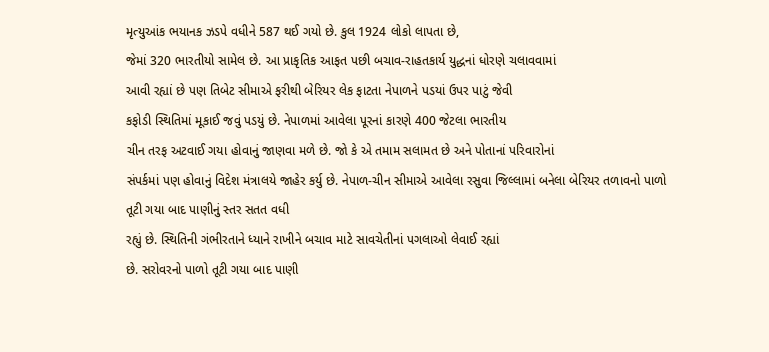મૃત્યુઆંક ભયાનક ઝડપે વધીને 587 થઈ ગયો છે. કુલ 1924 લોકો લાપતા છે,
જેમાં 320 ભારતીયો સામેલ છે. આ પ્રાકૃતિક આફત પછી બચાવ-રાહતકાર્ય યુદ્ધનાં ધોરણે ચલાવવામાં
આવી રહ્યાં છે પણ તિબેટ સીમાએ ફરીથી બેરિયર લેક ફાટતા નેપાળને પડયાં ઉપર પાટું જેવી
કફોડી સ્થિતિમાં મૂકાઈ જવું પડયું છે. નેપાળમાં આવેલા પૂરનાં કારણે 400 જેટલા ભારતીય
ચીન તરફ અટવાઈ ગયા હોવાનું જાણવા મળે છે. જો કે એ તમામ સલામત છે અને પોતાનાં પરિવારોનાં
સંપર્કમાં પણ હોવાનું વિદેશ મંત્રાલયે જાહેર કર્યુ છે. નેપાળ-ચીન સીમાએ આવેલા રસુવા જિલ્લામાં બનેલા બેરિયર તળાવનો પાળો તૂટી ગયા બાદ પાણીનું સ્તર સતત વધી
રહ્યું છે. સ્થિતિની ગંભીરતાને ધ્યાને રાખીને બચાવ માટે સાવચેતીનાં પગલાઓ લેવાઈ રહ્યાં
છે. સરોવરનો પાળો તૂટી ગયા બાદ પાણી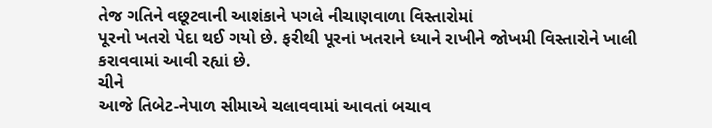તેજ ગતિને વછૂટવાની આશંકાને પગલે નીચાણવાળા વિસ્તારોમાં
પૂરનો ખતરો પેદા થઈ ગયો છે. ફરીથી પૂરનાં ખતરાને ધ્યાને રાખીને જોખમી વિસ્તારોને ખાલી
કરાવવામાં આવી રહ્યાં છે.
ચીને
આજે તિબેટ-નેપાળ સીમાએ ચલાવવામાં આવતાં બચાવ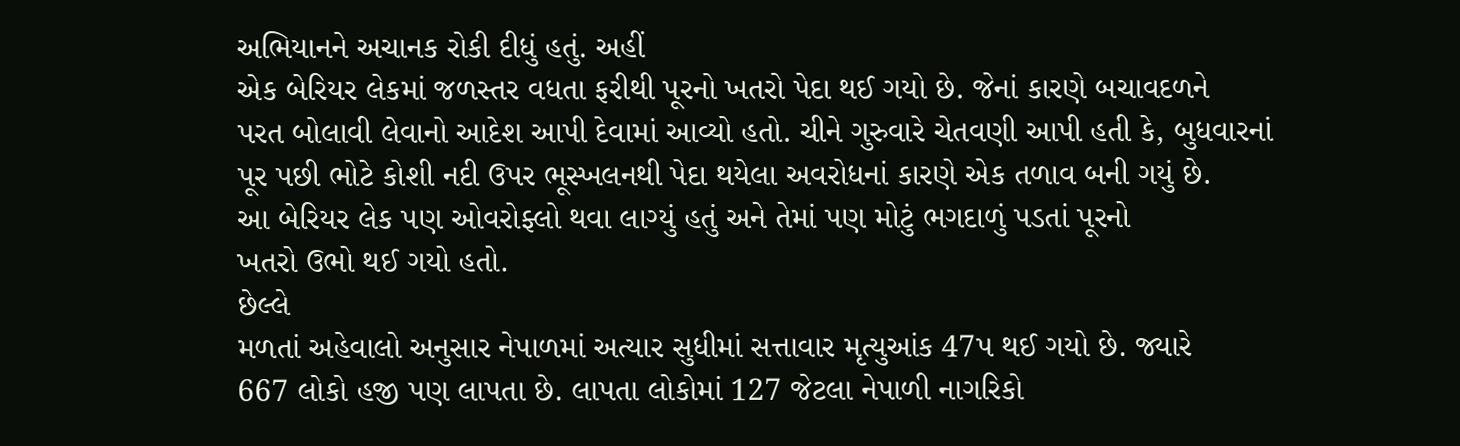અભિયાનને અચાનક રોકી દીધું હતું. અહીં
એક બેરિયર લેકમાં જળસ્તર વધતા ફરીથી પૂરનો ખતરો પેદા થઈ ગયો છે. જેનાં કારણે બચાવદળને
પરત બોલાવી લેવાનો આદેશ આપી દેવામાં આવ્યો હતો. ચીને ગુરુવારે ચેતવણી આપી હતી કે, બુધવારનાં
પૂર પછી ભોટે કોશી નદી ઉપર ભૂસ્ખલનથી પેદા થયેલા અવરોધનાં કારણે એક તળાવ બની ગયું છે.
આ બેરિયર લેક પણ ઓવરોફ્લો થવા લાગ્યું હતું અને તેમાં પણ મોટું ભગદાળું પડતાં પૂરનો
ખતરો ઉભો થઈ ગયો હતો.
છેલ્લે
મળતાં અહેવાલો અનુસાર નેપાળમાં અત્યાર સુધીમાં સત્તાવાર મૃત્યુઆંક 47પ થઈ ગયો છે. જ્યારે
667 લોકો હજી પણ લાપતા છે. લાપતા લોકોમાં 127 જેટલા નેપાળી નાગરિકો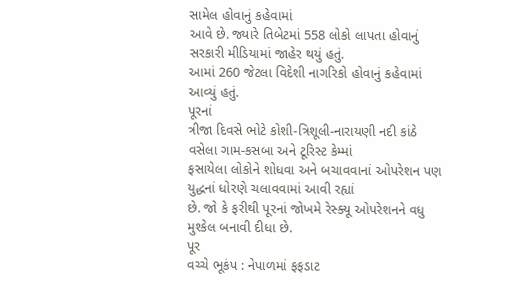સામેલ હોવાનું કહેવામાં
આવે છે. જ્યારે તિબેટમાં 558 લોકો લાપતા હોવાનું સરકારી મીડિયામાં જાહેર થયું હતું.
આમાં 260 જેટલા વિદેશી નાગરિકો હોવાનું કહેવામાં આવ્યું હતું.
પૂરનાં
ત્રીજા દિવસે ભોટે કોશી-ત્રિશૂલી-નારાયણી નદી કાંઠે વસેલા ગામ-કસબા અને ટૂરિસ્ટ કેમ્માં
ફસાયેલા લોકોને શોધવા અને બચાવવાનાં ઓપરેશન પણ યુદ્ધનાં ધોરણે ચલાવવામાં આવી રહ્યાં
છે. જો કે ફરીથી પૂરનાં જોખમે રેસ્ક્યૂ ઓપરેશનને વધુ મુશ્કેલ બનાવી દીધા છે.
પૂર
વચ્ચે ભૂકંપ : નેપાળમાં ફફડાટ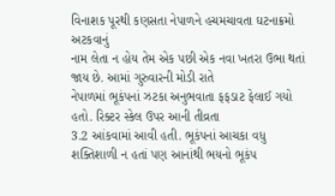વિનાશક પૂરથી કણસતા નેપાળને હચમચાવતા ઘટનાક્રમો અટકવાનું
નામ લેતા ન હોય તેમ એક પછી એક નવા ખતરા ઉભા થતાં જાય છે. આમાં ગુરુવારની મોડી રાતે
નેપાળમાં ભૂકંપનાં ઝટકા અનુભવાતા ફફડાટ ફેલાઈ ગયો હતો. રિક્ટર સ્કેલ ઉપર આની તીવ્રતા
3.2 આંકવામાં આવી હતી. ભૂકંપનાં આચકા વધુ શક્તિશાળી ન હતાં પણ આનાંથી ભયનો ભૂકંપ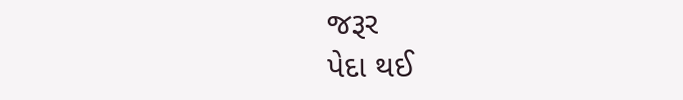જરૂર
પેદા થઈ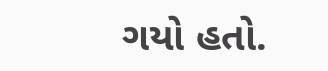ગયો હતો.